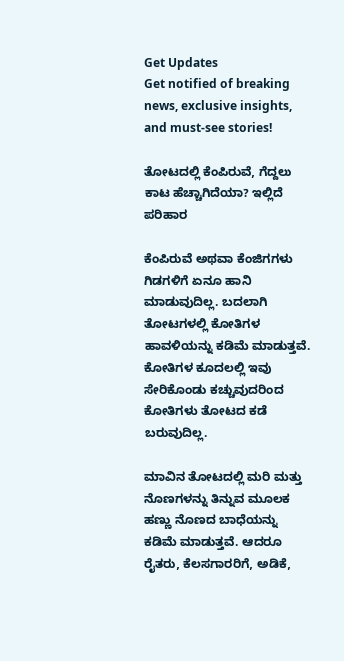Get Updates
Get notified of breaking news, exclusive insights, and must-see stories!

ತೋಟದಲ್ಲಿ ಕೆಂಪಿರುವೆ, ಗೆದ್ದಲು ಕಾಟ ಹೆಚ್ಚಾಗಿದೆಯಾ? ಇಲ್ಲಿದೆ ಪರಿಹಾರ

ಕೆಂಪಿರುವೆ ಅಥವಾ ಕೆಂಜಿಗಗಳು ಗಿಡಗಳಿಗೆ ಏನೂ ಹಾನಿ ಮಾಡುವುದಿಲ್ಲ. ಬದಲಾಗಿ ತೋಟಗಳಲ್ಲಿ ಕೋತಿಗಳ ಹಾವಳಿಯನ್ನು ಕಡಿಮೆ ಮಾಡುತ್ತವೆ. ಕೋತಿಗಳ ಕೂದಲಲ್ಲಿ ಇವು ಸೇರಿಕೊಂಡು ಕಚ್ಚುವುದರಿಂದ ಕೋತಿಗಳು ತೋಟದ ಕಡೆ ಬರುವುದಿಲ್ಲ.

ಮಾವಿನ ತೋಟದಲ್ಲಿ ಮರಿ ಮತ್ತು ನೊಣಗಳನ್ನು ತಿನ್ನುವ ಮೂಲಕ ಹಣ್ಣು ನೊಣದ ಬಾಧೆಯನ್ನು ಕಡಿಮೆ ಮಾಡುತ್ತವೆ. ಆದರೂ ರೈತರು, ಕೆಲಸಗಾರರಿಗೆ, ಅಡಿಕೆ,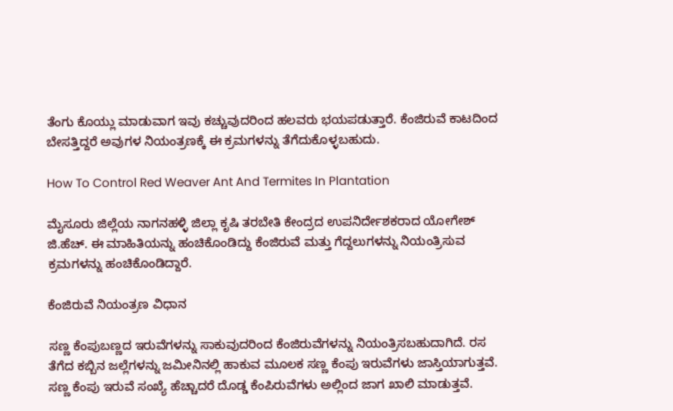ತೆಂಗು ಕೊಯ್ಲು ಮಾಡುವಾಗ ಇವು ಕಚ್ಚುವುದರಿಂದ ಹಲವರು ಭಯಪಡುತ್ತಾರೆ. ಕೆಂಜಿರುವೆ ಕಾಟದಿಂದ ಬೇಸತ್ತಿದ್ದರೆ ಅವುಗಳ ನಿಯಂತ್ರಣಕ್ಕೆ ಈ ಕ್ರಮಗಳನ್ನು ತೆಗೆದುಕೊಳ್ಳಬಹುದು.

How To Control Red Weaver Ant And Termites In Plantation

ಮೈಸೂರು ಜಿಲ್ಲೆಯ ನಾಗನಹಳ್ಳಿ ಜಿಲ್ಲಾ ಕೃಷಿ ತರಬೇತಿ ಕೇಂದ್ರದ ಉಪನಿರ್ದೇಶಕರಾದ ಯೋಗೇಶ್ ಜಿ.ಹೆಚ್. ಈ ಮಾಹಿತಿಯನ್ನು ಹಂಚಿಕೊಂಡಿದ್ದು ಕೆಂಜಿರುವೆ ಮತ್ತು ಗೆದ್ದಲುಗಳನ್ನು ನಿಯಂತ್ರಿಸುವ ಕ್ರಮಗಳನ್ನು ಹಂಚಿಕೊಂಡಿದ್ದಾರೆ.

ಕೆಂಜಿರುವೆ ನಿಯಂತ್ರಣ ವಿಧಾನ

ಸಣ್ಣ ಕೆಂಪುಬಣ್ಣದ ಇರುವೆಗಳನ್ನು ಸಾಕುವುದರಿಂದ ಕೆಂಜಿರುವೆಗಳನ್ನು ನಿಯಂತ್ರಿಸಬಹುದಾಗಿದೆ. ರಸ ತೆಗೆದ ಕಬ್ಬಿನ ಜಲ್ಲೆಗಳನ್ನು ಜಮೀನಿನಲ್ಲಿ ಹಾಕುವ ಮೂಲಕ ಸಣ್ಣ ಕೆಂಪು ಇರುವೆಗಳು ಜಾಸ್ತಿಯಾಗುತ್ತವೆ. ಸಣ್ಣ ಕೆಂಪು ಇರುವೆ ಸಂಖ್ಯೆ ಹೆಚ್ಚಾದರೆ ದೊಡ್ಡ ಕೆಂಪಿರುವೆಗಳು ಅಲ್ಲಿಂದ ಜಾಗ ಖಾಲಿ ಮಾಡುತ್ತವೆ.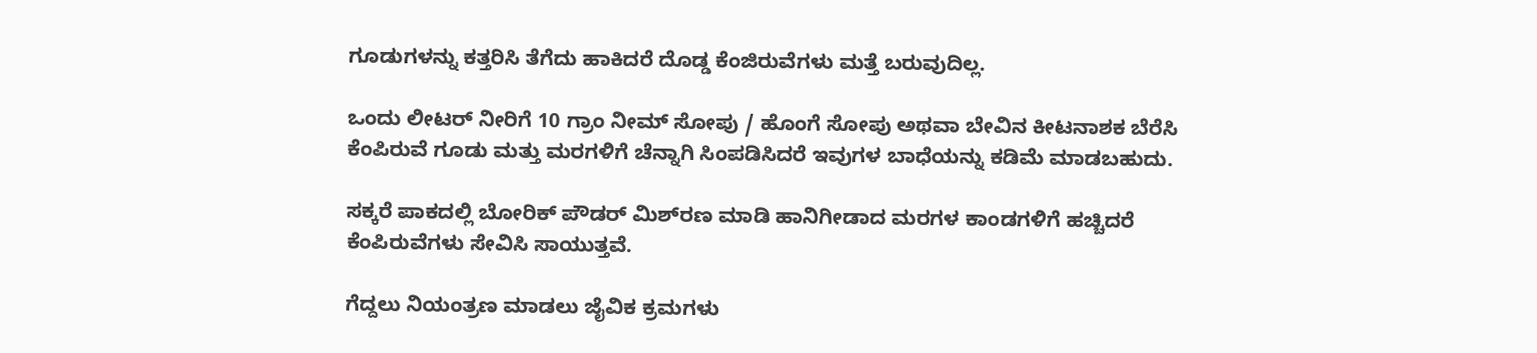ಗೂಡುಗಳನ್ನು ಕತ್ತರಿಸಿ ತೆಗೆದು ಹಾಕಿದರೆ ದೊಡ್ಡ ಕೆಂಜಿರುವೆಗಳು ಮತ್ತೆ ಬರುವುದಿಲ್ಲ.

ಒಂದು ಲೀಟರ್ ನೀರಿಗೆ 10 ಗ್ರಾಂ ನೀಮ್ ಸೋಪು / ಹೊಂಗೆ ಸೋಪು ಅಥವಾ ಬೇವಿನ ಕೀಟನಾಶಕ ಬೆರೆಸಿ ಕೆಂಪಿರುವೆ ಗೂಡು ಮತ್ತು ಮರಗಳಿಗೆ ಚೆನ್ನಾಗಿ ಸಿಂಪಡಿಸಿದರೆ ಇವುಗಳ ಬಾಧೆಯನ್ನು ಕಡಿಮೆ ಮಾಡಬಹುದು.

ಸಕ್ಕರೆ ಪಾಕದಲ್ಲಿ ಬೋರಿಕ್ ಪೌಡರ್ ಮಿಶ್‌ರಣ ಮಾಡಿ ಹಾನಿಗೀಡಾದ ಮರಗಳ ಕಾಂಡಗಳಿಗೆ ಹಚ್ಚಿದರೆ ಕೆಂಪಿರುವೆಗಳು ಸೇವಿಸಿ ಸಾಯುತ್ತವೆ.

ಗೆದ್ದಲು ನಿಯಂತ್ರಣ ಮಾಡಲು ಜೈವಿಕ ಕ್ರಮಗಳು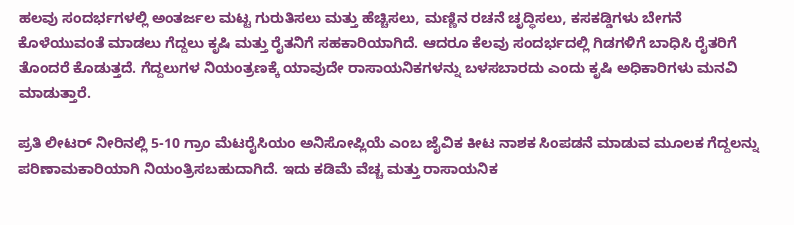ಹಲವು ಸಂದರ್ಭಗಳಲ್ಲಿ ಅಂತರ್ಜಲ ಮಟ್ಟ ಗುರುತಿಸಲು ಮತ್ತು ಹೆಚ್ಚಿಸಲು, ಮಣ್ಣಿನ ರಚನೆ ಚೃದ್ಧಿಸಲು, ಕಸಕಡ್ಡಿಗಳು ಬೇಗನೆ ಕೊಳೆಯುವಂತೆ ಮಾಡಲು ಗೆದ್ದಲು ಕೃಷಿ ಮತ್ತು ರೈತನಿಗೆ ಸಹಕಾರಿಯಾಗಿದೆ. ಆದರೂ ಕೆಲವು ಸಂದರ್ಭದಲ್ಲಿ ಗಿಡಗಳಿಗೆ ಬಾಧಿಸಿ ರೈತರಿಗೆ ತೊಂದರೆ ಕೊಡುತ್ತದೆ. ಗೆದ್ದಲುಗಳ ನಿಯಂತ್ರಣಕ್ಕೆ ಯಾವುದೇ ರಾಸಾಯನಿಕಗಳನ್ನು ಬಳಸಬಾರದು ಎಂದು ಕೃಷಿ ಅಧಿಕಾರಿಗಳು ಮನವಿ ಮಾಡುತ್ತಾರೆ.

ಪ್ರತಿ ಲೀಟರ್ ನೀರಿನಲ್ಲಿ 5-10 ಗ್ರಾಂ ಮೆಟರೈಸಿಯಂ ಅನಿಸೋಪ್ಲಿಯೆ ಎಂಬ ಜೈವಿಕ ಕೀಟ ನಾಶಕ ಸಿಂಪಡನೆ ಮಾಡುವ ಮೂಲಕ ಗೆದ್ದಲನ್ನು ಪರಿಣಾಮಕಾರಿಯಾಗಿ ನಿಯಂತ್ರಿಸಬಹುದಾಗಿದೆ. ಇದು ಕಡಿಮೆ ವೆಚ್ಚ ಮತ್ತು ರಾಸಾಯನಿಕ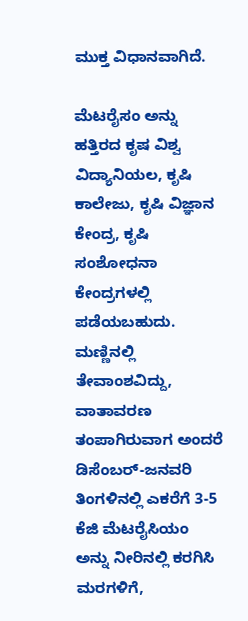ಮುಕ್ತ ವಿಧಾನವಾಗಿದೆ.

ಮೆಟರೈಸಂ ಅನ್ನು ಹತ್ತಿರದ ಕೃಷ ವಿಶ್ವ ವಿದ್ಯಾನಿಯಲ, ಕೃಷಿ ಕಾಲೇಜು, ಕೃಷಿ ವಿಜ್ಞಾನ ಕೇಂದ್ರ, ಕೃಷಿ ಸಂಶೋಧನಾ ಕೇಂದ್ರಗಳಲ್ಲಿ ಪಡೆಯಬಹುದು. ಮಣ್ಣಿನಲ್ಲಿ ತೇವಾಂಶವಿದ್ದು, ವಾತಾವರಣ ತಂಪಾಗಿರುವಾಗ ಅಂದರೆ ಡಿಸೆಂಬರ್-ಜನವರಿ ತಿಂಗಳಿನಲ್ಲಿ ಎಕರೆಗೆ 3-5 ಕೆಜಿ ಮೆಟರೈಸಿಯಂ ಅನ್ನು ನೀರಿನಲ್ಲಿ ಕರಗಿಸಿ ಮರಗಳಿಗೆ,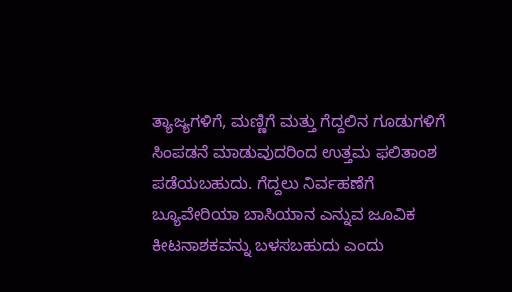ತ್ಯಾಜ್ಯಗಳಿಗೆ, ಮಣ್ಣಿಗೆ ಮತ್ತು ಗೆದ್ದಲಿನ ಗೂಡುಗಳಿಗೆ ಸಿಂಪಡನೆ ಮಾಡುವುದರಿಂದ ಉತ್ತಮ ಫಲಿತಾಂಶ ಪಡೆಯಬಹುದು. ಗೆದ್ದಲು ನಿರ್ವಹಣೆಗೆ ಬ್ಯೂವೇರಿಯಾ ಬಾಸಿಯಾನ ಎನ್ನುವ ಜೂವಿಕ ಕೀಟನಾಶಕವನ್ನು ಬಳಸಬಹುದು ಎಂದು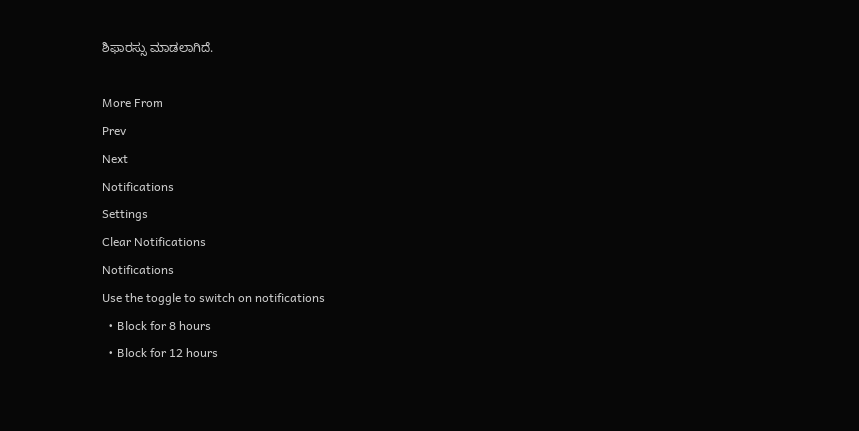ಶಿಫಾರಸ್ಸು ಮಾಡಲಾಗಿದೆ.

More From
Prev
Next
Notifications
Settings
Clear Notifications
Notifications
Use the toggle to switch on notifications
  • Block for 8 hours
  • Block for 12 hours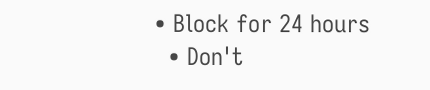• Block for 24 hours
  • Don't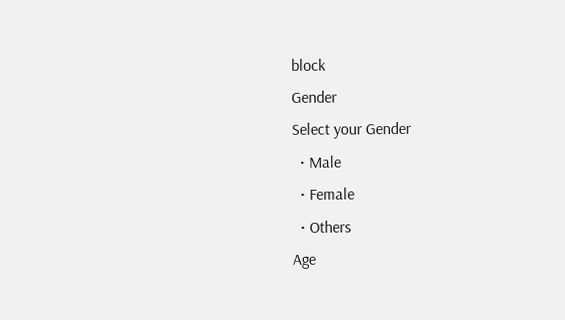block
Gender
Select your Gender
  • Male
  • Female
  • Others
Age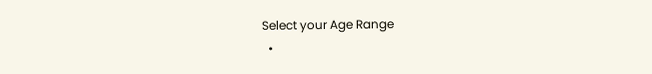Select your Age Range
  •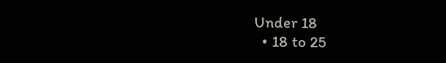Under 18
  • 18 to 25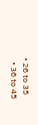• 26 to 35
  • 36 to 45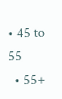• 45 to 55
  • 55+